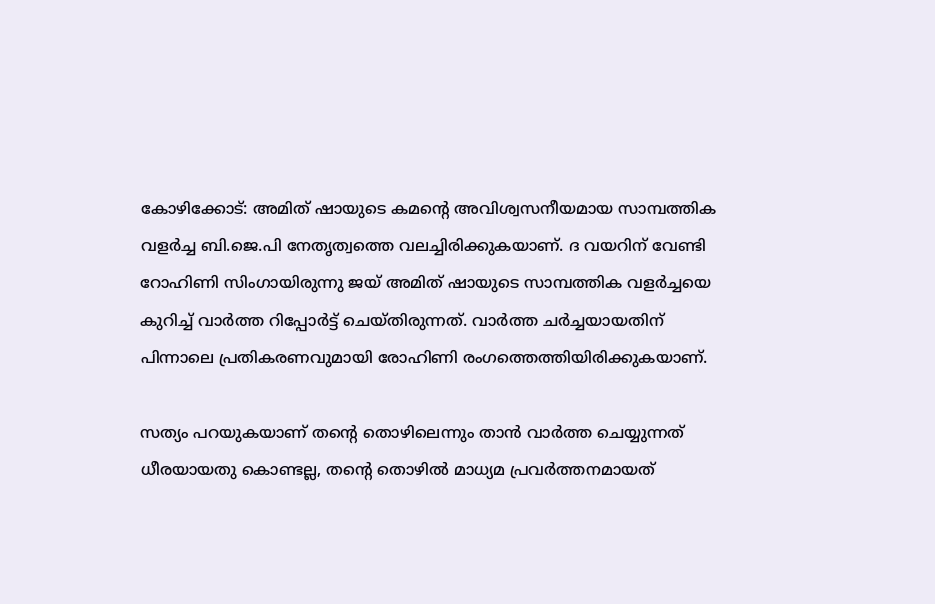കോഴിക്കോട്: അമിത് ഷായുടെ കമന്റെ അവിശ്വസനീയമായ സാമ്പത്തിക വളര്‍ച്ച ബി.ജെ.പി നേതൃത്വത്തെ വലച്ചിരിക്കുകയാണ്. ദ വയറിന് വേണ്ടി റോഹിണി സിംഗായിരുന്നു ജയ് അമിത് ഷായുടെ സാമ്പത്തിക വളര്‍ച്ചയെ കുറിച്ച് വാര്‍ത്ത റിപ്പോര്‍ട്ട് ചെയ്തിരുന്നത്. വാര്‍ത്ത ചര്‍ച്ചയായതിന് പിന്നാലെ പ്രതികരണവുമായി രോഹിണി രംഗത്തെത്തിയിരിക്കുകയാണ്.

സത്യം പറയുകയാണ് തന്റെ തൊഴിലെന്നും താന്‍ വാര്‍ത്ത ചെയ്യുന്നത് ധീരയായതു കൊണ്ടല്ല, തന്റെ തൊഴില്‍ മാധ്യമ പ്രവര്‍ത്തനമായത്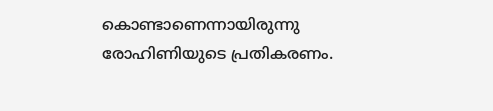കൊണ്ടാണെന്നായിരുന്നു രോഹിണിയുടെ പ്രതികരണം.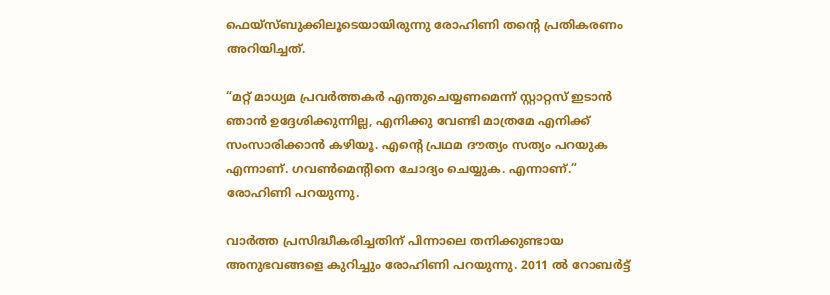ഫെയ്‌സ്ബുക്കിലൂടെയായിരുന്നു രോഹിണി തന്റെ പ്രതികരണം അറിയിച്ചത്.

“മറ്റ് മാധ്യമ പ്രവര്‍ത്തകര്‍ എന്തുചെയ്യണമെന്ന് സ്റ്റാറ്റസ് ഇടാന്‍ ഞാന്‍ ഉദ്ദേശിക്കുന്നില്ല, എനിക്കു വേണ്ടി മാത്രമേ എനിക്ക് സംസാരിക്കാന്‍ കഴിയൂ. എന്റെ പ്രഥമ ദൗത്യം സത്യം പറയുക എന്നാണ്. ഗവണ്‍മെന്റിനെ ചോദ്യം ചെയ്യുക. എന്നാണ്.” രോഹിണി പറയുന്നു.

വാര്‍ത്ത പ്രസിദ്ധീകരിച്ചതിന് പിന്നാലെ തനിക്കുണ്ടായ അനുഭവങ്ങളെ കുറിച്ചും രോഹിണി പറയുന്നു. 2011 ല്‍ റോബര്‍ട്ട്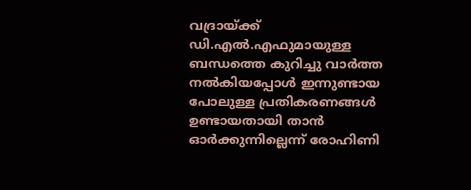വദ്രായ്ക്ക് ഡി.എല്‍.എഫുമായുള്ള ബന്ധത്തെ കുറിച്ചു വാര്‍ത്ത നല്‍കിയപ്പോള്‍ ഇന്നുണ്ടായ പോലുള്ള പ്രതികരണങ്ങള്‍ ഉണ്ടായതായി താന്‍ ഓര്‍ക്കുന്നില്ലെന്ന് രോഹിണി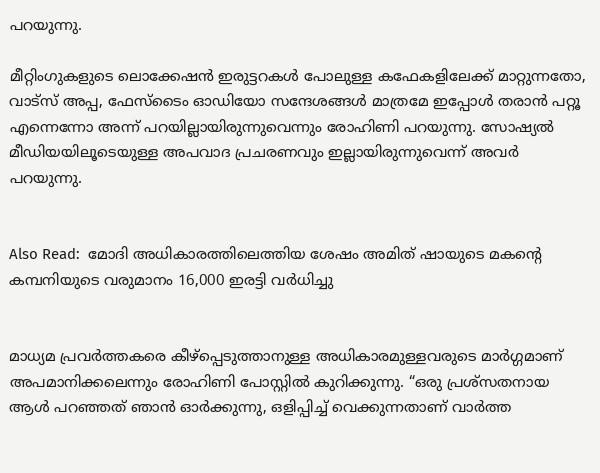പറയുന്നു.

മീറ്റിംഗുകളുടെ ലൊക്കേഷന്‍ ഇരുട്ടറകള്‍ പോലുള്ള കഫേകളിലേക്ക് മാറ്റുന്നതോ, വാട്‌സ് അപ്പ, ഫേസ്‌ടൈം ഓഡിയോ സന്ദേശങ്ങള്‍ മാത്രമേ ഇപ്പോള്‍ തരാന്‍ പറ്റൂ എന്നെന്നോ അന്ന് പറയില്ലായിരുന്നുവെന്നും രോഹിണി പറയുന്നു. സോഷ്യല്‍ മീഡിയയിലൂടെയുള്ള അപവാദ പ്രചരണവും ഇല്ലായിരുന്നുവെന്ന് അവര്‍ പറയുന്നു.


Also Read:  മോദി അധികാരത്തിലെത്തിയ ശേഷം അമിത് ഷായുടെ മകന്റെ കമ്പനിയുടെ വരുമാനം 16,000 ഇരട്ടി വര്‍ധിച്ചു


മാധ്യമ പ്രവര്‍ത്തകരെ കീഴ്‌പ്പെടുത്താനുള്ള അധികാരമുള്ളവരുടെ മാര്‍ഗ്ഗമാണ് അപമാനിക്കലെന്നും രോഹിണി പോസ്റ്റില്‍ കുറിക്കുന്നു. “ഒരു പ്രശ്‌സതനായ ആള്‍ പറഞ്ഞത് ഞാന്‍ ഓര്‍ക്കുന്നു, ഒളിപ്പിച്ച് വെക്കുന്നതാണ് വാര്‍ത്ത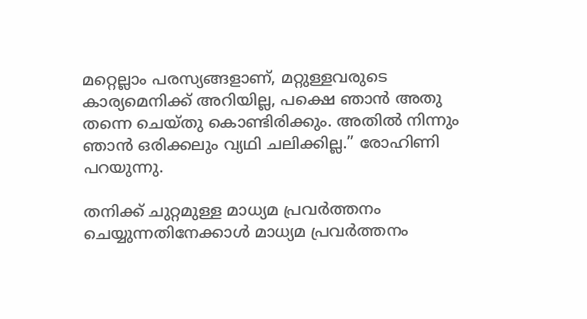മറ്റെല്ലാം പരസ്യങ്ങളാണ്, മറ്റുള്ളവരുടെ കാര്യമെനിക്ക് അറിയില്ല, പക്ഷെ ഞാന്‍ അതു തന്നെ ചെയ്തു കൊണ്ടിരിക്കും. അതില്‍ നിന്നും ഞാന്‍ ഒരിക്കലും വ്യഥി ചലിക്കില്ല.” രോഹിണി പറയുന്നു.

തനിക്ക് ചുറ്റമുള്ള മാധ്യമ പ്രവര്‍ത്തനം ചെയ്യുന്നതിനേക്കാള്‍ മാധ്യമ പ്രവര്‍ത്തനം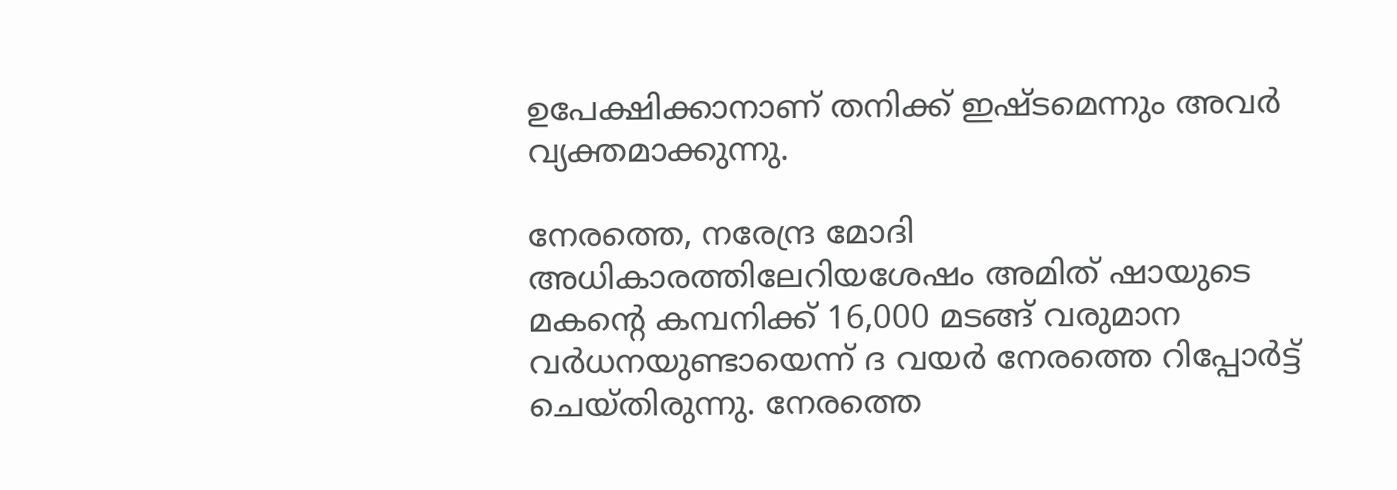ഉപേക്ഷിക്കാനാണ് തനിക്ക് ഇഷ്ടമെന്നും അവര്‍ വ്യക്തമാക്കുന്നു.

നേരത്തെ, നരേന്ദ്ര മോദി അധികാരത്തിലേറിയശേഷം അമിത് ഷായുടെ മകന്റെ കമ്പനിക്ക് 16,000 മടങ്ങ് വരുമാന വര്‍ധനയുണ്ടായെന്ന് ദ വയര്‍ നേരത്തെ റിപ്പോര്‍ട്ട് ചെയ്തിരുന്നു. നേരത്തെ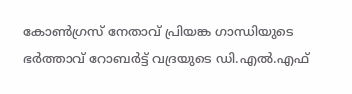കോണ്‍ഗ്രസ് നേതാവ് പ്രിയങ്ക ഗാന്ധിയുടെ ഭര്‍ത്താവ് റോബര്‍ട്ട് വദ്രയുടെ ഡി.എല്‍.എഫ്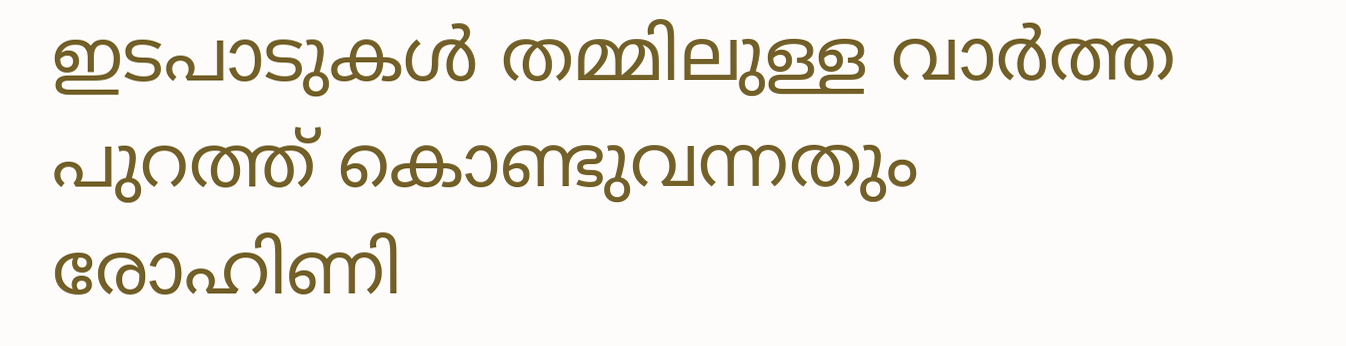ഇടപാടുകള്‍ തമ്മിലുള്ള വാര്‍ത്ത പുറത്ത് കൊണ്ടുവന്നതും രോഹിണി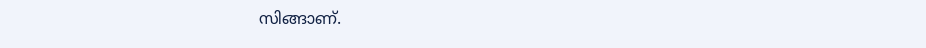സിങ്ങാണ്.